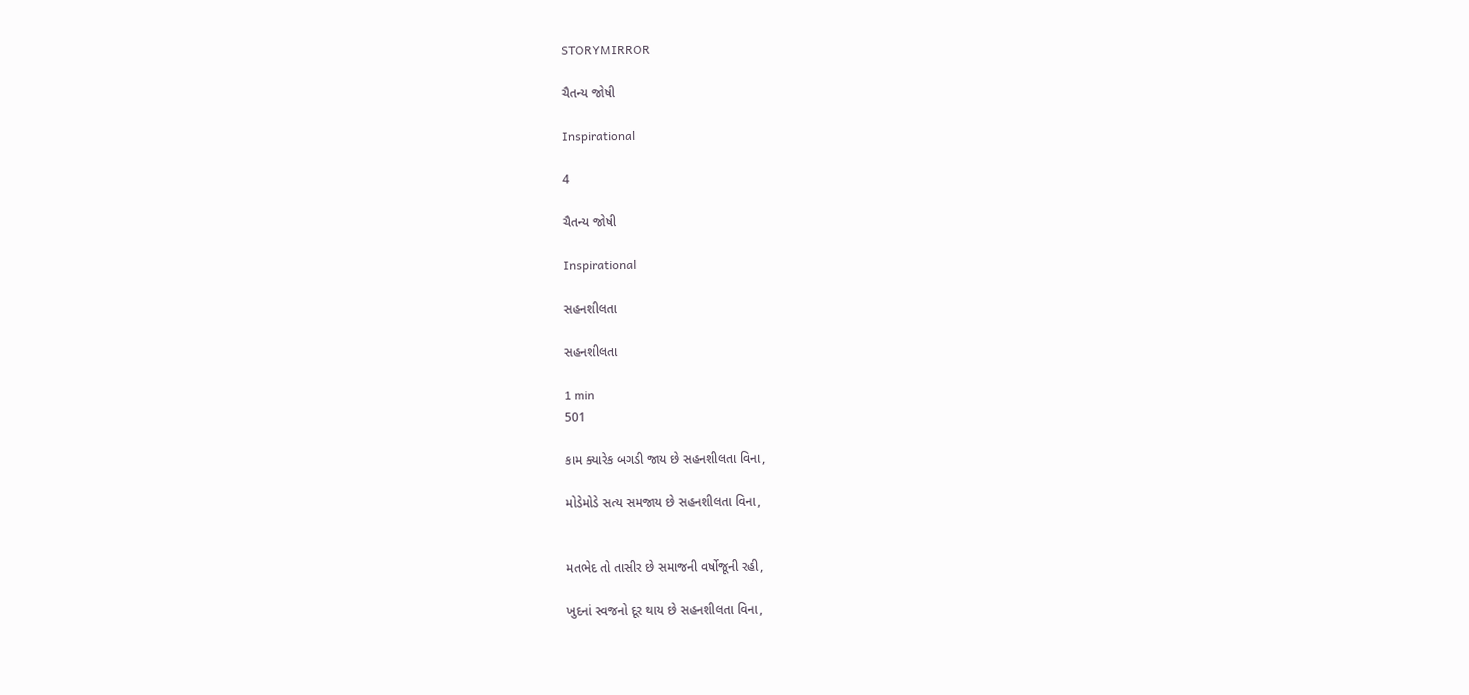STORYMIRROR

ચૈતન્ય જોષી

Inspirational

4

ચૈતન્ય જોષી

Inspirational

સહનશીલતા

સહનશીલતા

1 min
501

કામ ક્યારેક બગડી જાય છે સહનશીલતા વિના,

મોડેમોડે સત્ય સમજાય છે સહનશીલતા વિના,


મતભેદ તો તાસીર છે સમાજની વર્ષોજૂની રહી,

ખુદનાં સ્વજનો દૂર થાય છે સહનશીલતા વિના,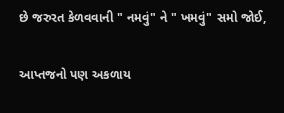છે જરુરત કેળવવાની " નમવું" ને " ખમવું" સમો જોઈ,

આપ્તજનો પણ અકળાય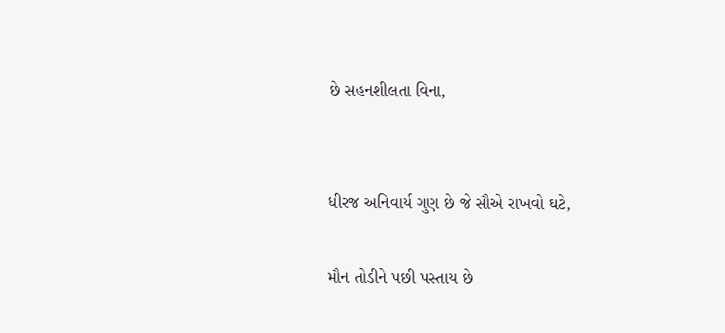છે સહનશીલતા વિના,


ધીરજ અનિવાર્ય ગુણ છે જે સૌએ રાખવો ઘટે,

મૌન તોડીને પછી પસ્તાય છે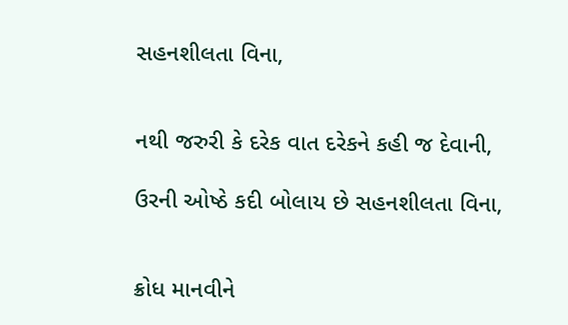સહનશીલતા વિના,


નથી જરુરી કે દરેક વાત દરેકને કહી જ દેવાની,

ઉરની ઓષ્ઠે કદી બોલાય છે સહનશીલતા વિના,


ક્રોધ માનવીને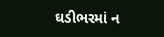ઘડીભરમાં ન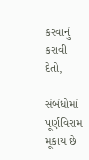કરવાનું કરાવી દેતો,

સંબંધોમાં પૂર્ણવિરામ મૂકાય છે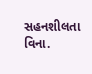સહનશીલતા વિના.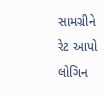સામગ્રીને રેટ આપો
લોગિન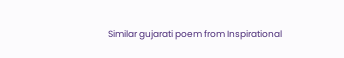Similar gujarati poem from Inspirational